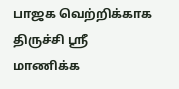பாஜக வெற்றிக்காக திருச்சி ஸ்ரீ மாணிக்க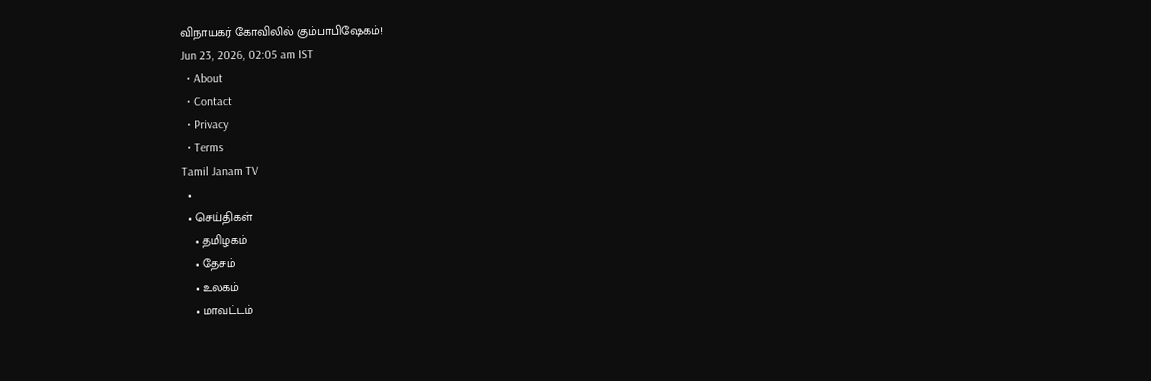விநாயகர் கோவிலில் கும்பாபிஷேகம்!
Jun 23, 2026, 02:05 am IST
  • About
  • Contact
  • Privacy
  • Terms
Tamil Janam TV
  •
  • செய்திகள்
    • தமிழகம்
    • தேசம்
    • உலகம்
    • மாவட்டம்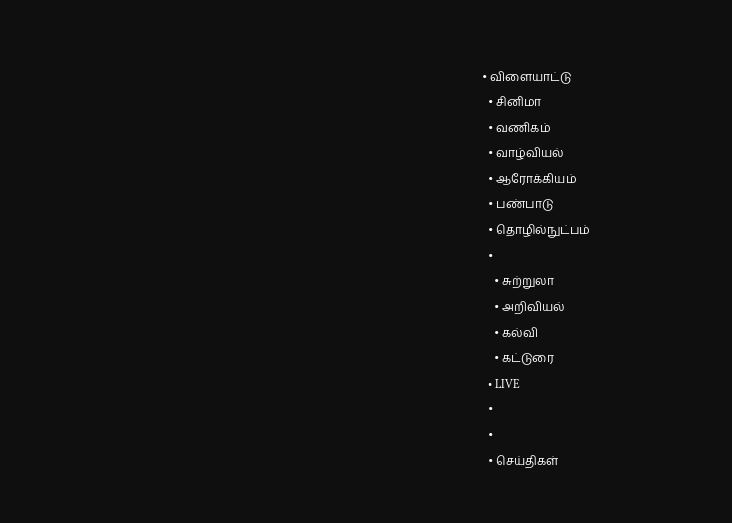• விளையாட்டு
  • சினிமா
  • வணிகம்
  • வாழ்வியல்
  • ஆரோக்கியம்
  • பண்பாடு
  • தொழில்நுட்பம்
  •
    • சுற்றுலா
    • அறிவியல்
    • கல்வி
    • கட்டுரை
  • LIVE
  •
  •
  • செய்திகள்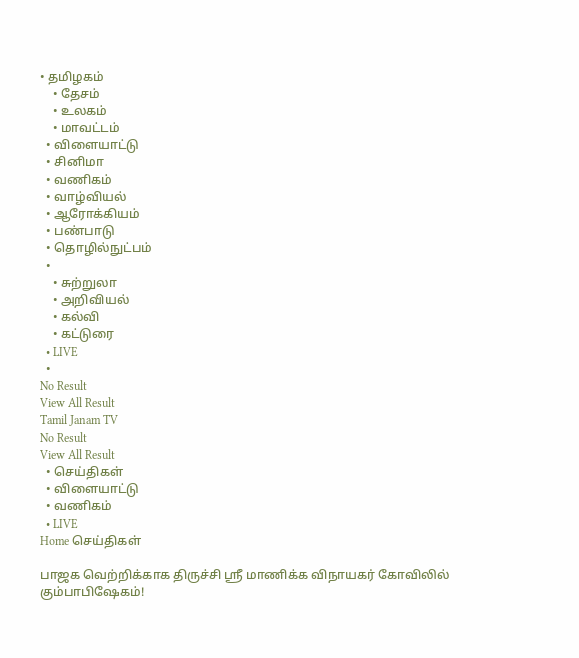• தமிழகம்
    • தேசம்
    • உலகம்
    • மாவட்டம்
  • விளையாட்டு
  • சினிமா
  • வணிகம்
  • வாழ்வியல்
  • ஆரோக்கியம்
  • பண்பாடு
  • தொழில்நுட்பம்
  •
    • சுற்றுலா
    • அறிவியல்
    • கல்வி
    • கட்டுரை
  • LIVE
  •
No Result
View All Result
Tamil Janam TV
No Result
View All Result
  • செய்திகள்
  • விளையாட்டு
  • வணிகம்
  • LIVE
Home செய்திகள்

பாஜக வெற்றிக்காக திருச்சி ஸ்ரீ மாணிக்க விநாயகர் கோவிலில் கும்பாபிஷேகம்!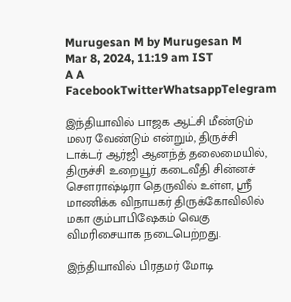Murugesan M by Murugesan M
Mar 8, 2024, 11:19 am IST
A A
FacebookTwitterWhatsappTelegram

இந்தியாவில் பாஜக ஆட்சி மீண்டும் மலர வேண்டும் என்றும், திருச்சி டாக்டர் ஆர்ஜி ஆனந்த் தலைமையில், திருச்சி உறையூர் கடைவீதி சின்னச் சௌராஷ்டிரா தெருவில் உள்ள, ஸ்ரீ மாணிக்க விநாயகர் திருக்கோவிலில் மகா கும்பாபிஷேகம் வெகு விமரிசையாக நடைபெற்றது.

இந்தியாவில் பிரதமர் மோடி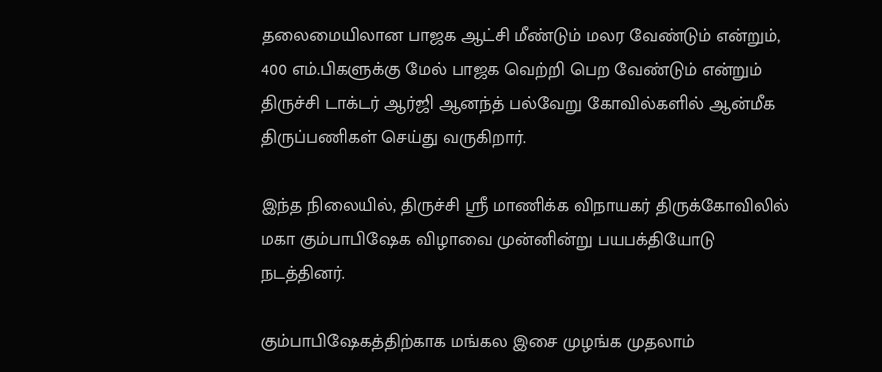தலைமையிலான பாஜக ஆட்சி மீண்டும் மலர வேண்டும் என்றும், 400 எம்.பிகளுக்கு மேல் பாஜக வெற்றி பெற வேண்டும் என்றும் திருச்சி டாக்டர் ஆர்ஜி ஆனந்த் பல்வேறு கோவில்களில் ஆன்மீக திருப்பணிகள் செய்து வருகிறார்.

இந்த நிலையில், திருச்சி ஸ்ரீ மாணிக்க விநாயகர் திருக்கோவிலில் மகா கும்பாபிஷேக விழாவை முன்னின்று பயபக்தியோடு நடத்தினர்.

கும்பாபிஷேகத்திற்காக மங்கல இசை முழங்க முதலாம்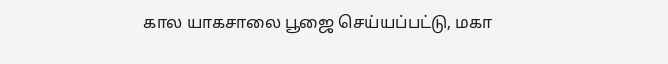கால யாகசாலை பூஜை செய்யப்பட்டு, மகா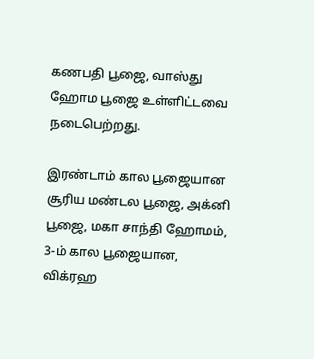கணபதி பூஜை, வாஸ்து ஹோம பூஜை உள்ளிட்டவை நடைபெற்றது.

இரண்டாம் கால பூஜையான சூரிய மண்டல பூஜை, அக்னி பூஜை, மகா சாந்தி ஹோமம், 3-ம் கால பூஜையான, விக்ரஹ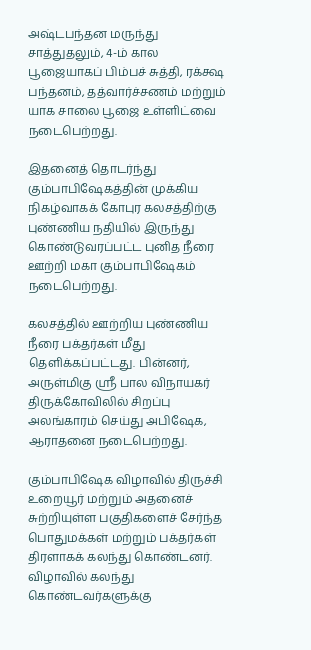அஷ்டபந்தன மருந்து சாத்துதலும், 4-ம் கால பூஜையாகப் பிம்பச் சுத்தி, ரக்க்ஷ பந்தனம், தத்வார்ச்சணம் மற்றும் யாக சாலை பூஜை உள்ளிட்வை நடைபெற்றது.

இதனைத் தொடர்ந்து கும்பாபிஷேகத்தின் முக்கிய நிகழ்வாகக் கோபுர கலசத்திற்கு புண்ணிய நதியில் இருந்து கொண்டுவரப்பட்ட புனித நீரை ஊற்றி மகா கும்பாபிஷேகம் நடைபெற்றது.

கலசத்தில் ஊற்றிய புண்ணிய நீரை பக்தர்கள் மீது தெளிக்கப்பட்டது. பின்னர், அருள்மிகு ஸ்ரீ பால விநாயகர் திருக்கோவிலில் சிறப்பு அலங்காரம் செய்து அபிஷேக, ஆராதனை நடைபெற்றது.

கும்பாபிஷேக விழாவில் திருச்சி உறையூர் மற்றும் அதனைச் சுற்றியுள்ள பகுதிகளைச் சேர்ந்த பொதுமக்கள் மற்றும் பக்தர்கள் திரளாகக் கலந்து கொண்டனர். விழாவில் கலந்து கொண்டவர்களுக்கு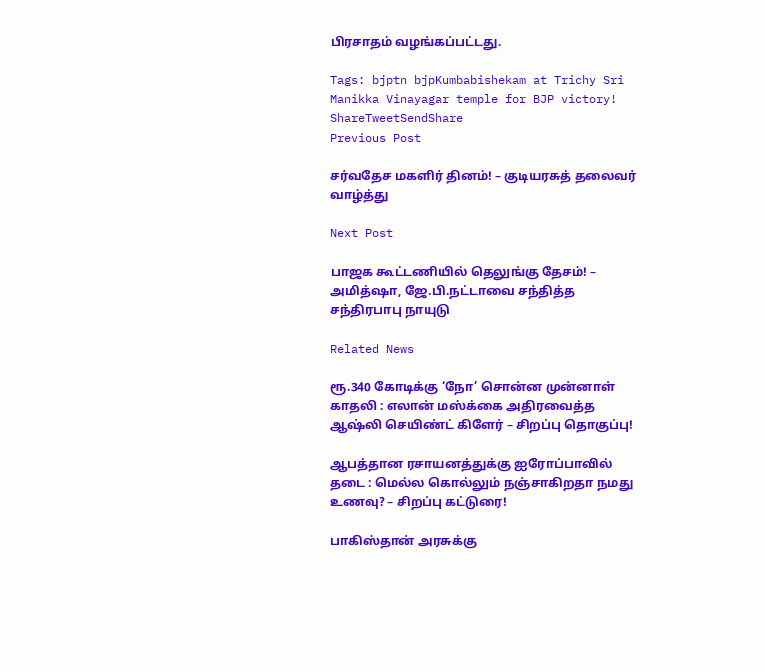பிரசாதம் வழங்கப்பட்டது.

Tags: bjptn bjpKumbabishekam at Trichy Sri Manikka Vinayagar temple for BJP victory!
ShareTweetSendShare
Previous Post

சர்வதேச மகளிர் தினம்! – குடியரசுத் தலைவர் வாழ்த்து

Next Post

பாஜக கூட்டணியில் தெலுங்கு தேசம்! – அமித்ஷா, ஜே.பி.நட்டாவை சந்தித்த சந்திரபாபு நாயுடு

Related News

ரூ.340 கோடிக்கு ‘நோ’ சொன்ன முன்னாள் காதலி : எலான் மஸ்க்கை அதிரவைத்த ஆஷ்லி செயிண்ட் கிளேர் – சிறப்பு தொகுப்பு!

ஆபத்தான ரசாயனத்துக்கு ஐரோப்பாவில் தடை : மெல்ல கொல்லும் நஞ்சாகிறதா நமது உணவு? – சிறப்பு கட்டுரை!

பாகிஸ்தான் அரசுக்கு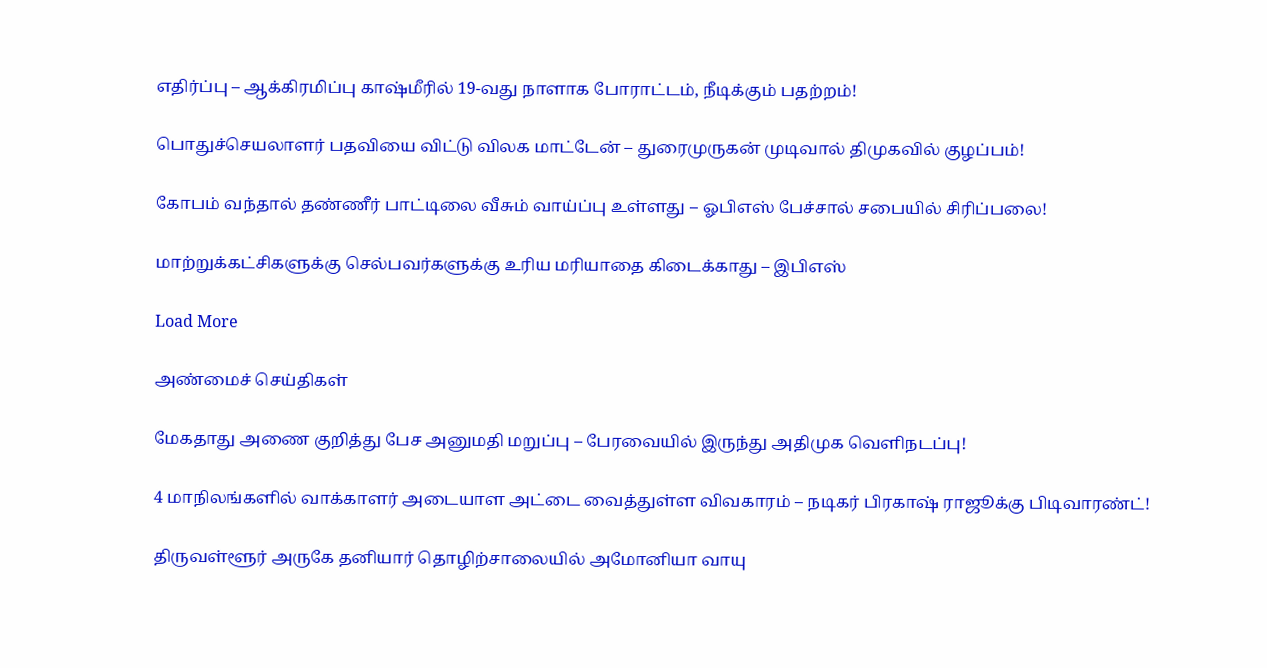எதிர்ப்பு – ஆக்கிரமிப்பு காஷ்மீரில் 19-வது நாளாக போராட்டம், நீடிக்கும் பதற்றம்!

பொதுச்செயலாளர் பதவியை விட்டு விலக மாட்டேன் – துரைமுருகன் முடிவால் திமுகவில் குழப்பம்!

கோபம் வந்தால் தண்ணீர் பாட்டிலை வீசும் வாய்ப்பு உள்ளது – ஓபிஎஸ் பேச்சால் சபையில் சிரிப்பலை!

மாற்றுக்கட்சிகளுக்கு செல்பவர்களுக்கு உரிய மரியாதை கிடைக்காது – இபிஎஸ்

Load More

அண்மைச் செய்திகள்

மேகதாது அணை குறித்து பேச அனுமதி மறுப்பு – பேரவையில் இருந்து அதிமுக வெளிநடப்பு!

4 மாநிலங்களில் வாக்காளர் அடையாள அட்டை வைத்துள்ள விவகாரம் – நடிகர் பிரகாஷ் ராஜூக்கு பிடிவாரண்ட்!

திருவள்ளூர் அருகே தனியார் தொழிற்சாலையில் அமோனியா வாயு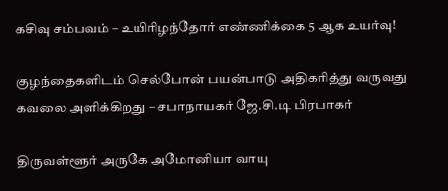கசிவு சம்பவம் – உயிரிழந்தோர் எண்ணிக்கை 5 ஆக உயர்வு!

குழந்தைகளிடம் செல்போன் பயன்பாடு அதிகரித்து வருவது கவலை அளிக்கிறது – சபாநாயகர் ஜே.சி.டி பிரபாகர்

திருவள்ளூர் அருகே அமோனியா வாயு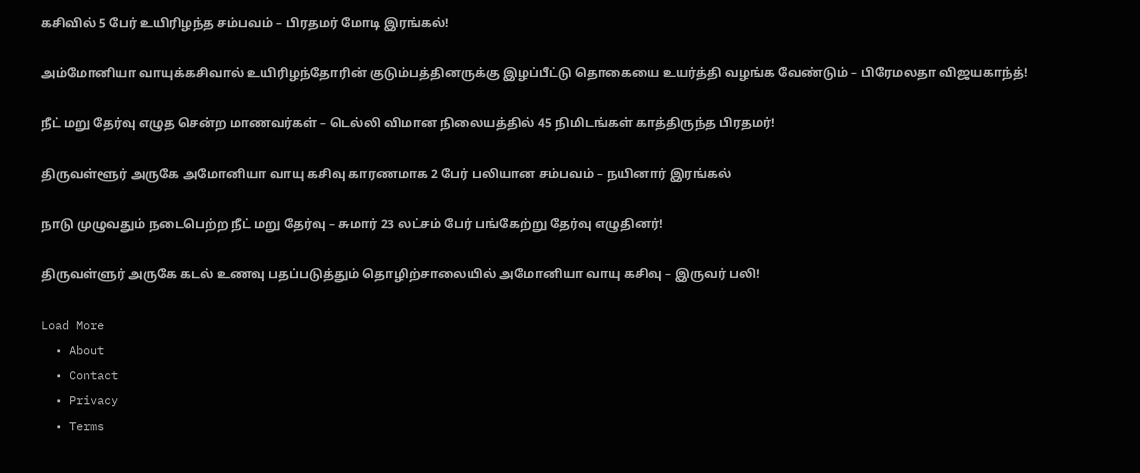கசிவில் 5 பேர் உயிரிழந்த சம்பவம் – பிரதமர் மோடி இரங்கல்!

அம்மோனியா வாயுக்கசிவால் உயிரிழந்தோரின் குடும்பத்தினருக்கு இழப்பீட்டு தொகையை உயர்த்தி வழங்க வேண்டும் – பிரேமலதா விஜயகாந்த்!

நீட் மறு தேர்வு எழுத சென்ற மாணவர்கள் – டெல்லி விமான நிலையத்தில் 45 நிமிடங்கள் காத்திருந்த பிரதமர்!

திருவள்ளூர் அருகே அமோனியா வாயு கசிவு காரணமாக 2 பேர் பலியான சம்பவம் – நயினார் இரங்கல்

நாடு முழுவதும் நடைபெற்ற நீட் மறு தேர்வு – சுமார் 23 லட்சம் பேர் பங்கேற்று தேர்வு எழுதினர்!

திருவள்ளுர் அருகே கடல் உணவு பதப்படுத்தும் தொழிற்சாலையில் அமோனியா வாயு கசிவு – இருவர் பலி!

Load More
  • About
  • Contact
  • Privacy
  • Terms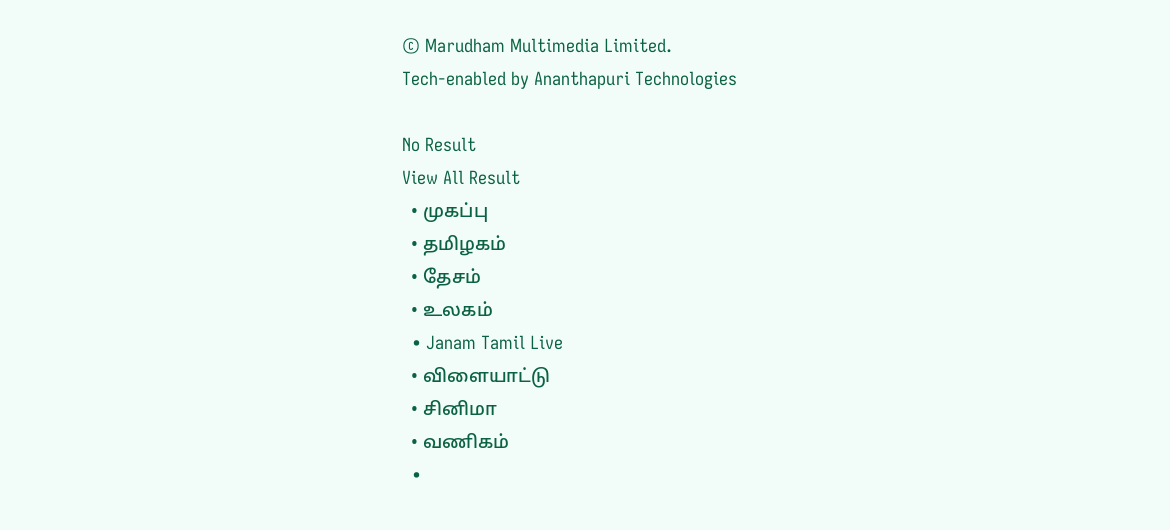© Marudham Multimedia Limited.
Tech-enabled by Ananthapuri Technologies

No Result
View All Result
  • முகப்பு
  • தமிழகம்
  • தேசம்
  • உலகம்
  • Janam Tamil Live
  • விளையாட்டு
  • சினிமா
  • வணிகம்
  •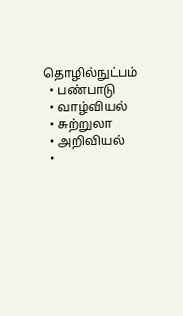தொழில்நுட்பம்
  • பண்பாடு
  • வாழ்வியல்
  • சுற்றுலா
  • அறிவியல்
  •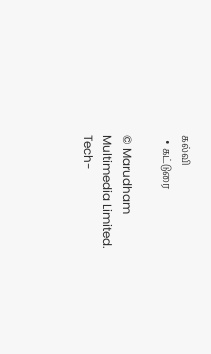கல்வி
  • கட்டுரை

© Marudham Multimedia Limited.
Tech-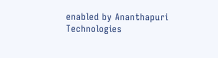enabled by Ananthapuri Technologies